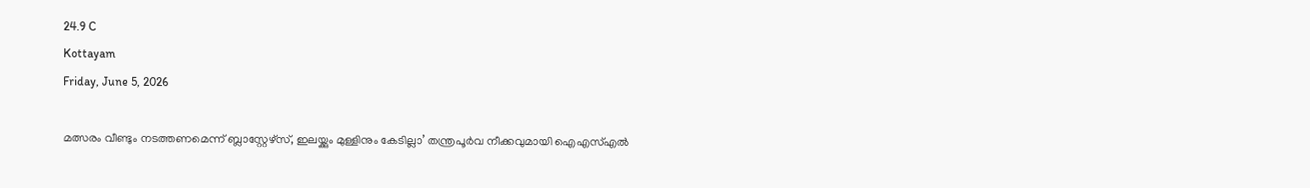24.9 C
Kottayam
Friday, June 5, 2026

മത്സരം വീണ്ടും നടത്തണമെന്ന് ബ്ലാസ്റ്റേഴ്സ്, ഇലയ്ക്കും മുള്ളിനും കേടില്ലാ’ തന്ത്രപൂര്‍വ നീക്കവുമായി ഐഎസ്എല്‍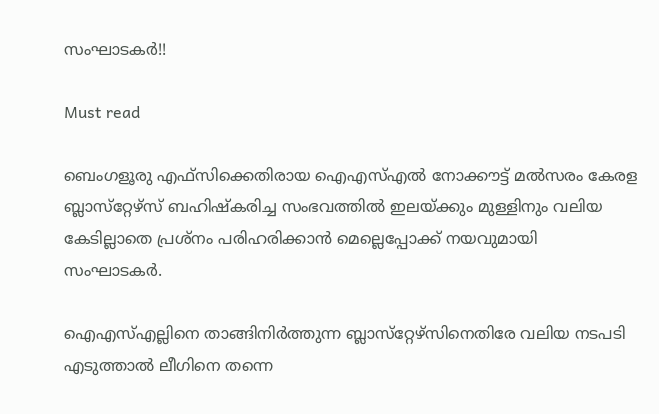സംഘാടകര്‍!!

Must read

ബെംഗളൂരു എഫ്‌സിക്കെതിരായ ഐഎസ്എല്‍ നോക്കൗട്ട് മല്‍സരം കേരള ബ്ലാസ്‌റ്റേഴ്‌സ് ബഹിഷ്‌കരിച്ച സംഭവത്തില്‍ ഇലയ്ക്കും മുള്ളിനും വലിയ കേടില്ലാതെ പ്രശ്‌നം പരിഹരിക്കാന്‍ മെല്ലെപ്പോക്ക് നയവുമായി സംഘാടകര്‍.

ഐഎസ്എല്ലിനെ താങ്ങിനിര്‍ത്തുന്ന ബ്ലാസ്‌റ്റേഴ്‌സിനെതിരേ വലിയ നടപടി എടുത്താല്‍ ലീഗിനെ തന്നെ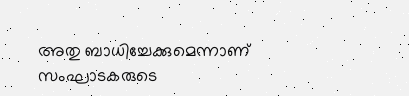അതു ബാധിച്ചേക്കുമെന്നാണ് സംഘാടകരുടെ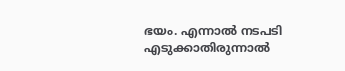ഭയം. എന്നാല്‍ നടപടി എടുക്കാതിരുന്നാല്‍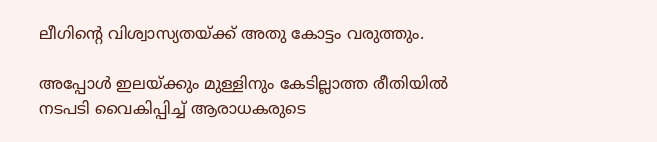ലീഗിന്റെ വിശ്വാസ്യതയ്ക്ക് അതു കോട്ടം വരുത്തും.

അപ്പോള്‍ ഇലയ്ക്കും മുള്ളിനും കേടില്ലാത്ത രീതിയില്‍ നടപടി വൈകിപ്പിച്ച് ആരാധകരുടെ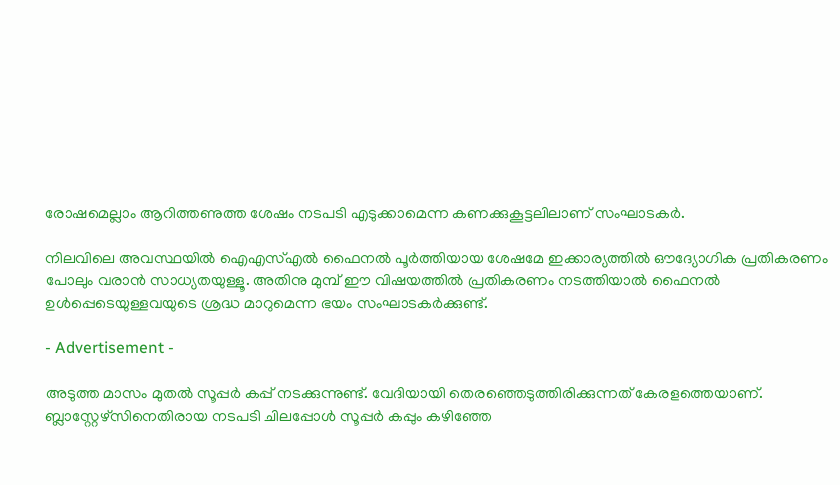രോഷമെല്ലാം ആറിത്തണുത്ത ശേഷം നടപടി എടുക്കാമെന്ന കണക്കുകൂട്ടലിലാണ് സംഘാടകര്‍.

നിലവിലെ അവസ്ഥയില്‍ ഐഎസ്എല്‍ ഫൈനല്‍ പൂര്‍ത്തിയായ ശേഷമേ ഇക്കാര്യത്തില്‍ ഔദ്യോഗിക പ്രതികരണം പോലും വരാന്‍ സാധ്യതയുള്ളൂ. അതിനു മുമ്പ് ഈ വിഷയത്തില്‍ പ്രതികരണം നടത്തിയാല്‍ ഫൈനല്‍ ഉള്‍പ്പെടെയുള്ളവയുടെ ശ്രദ്ധ മാറുമെന്ന ഭയം സംഘാടകര്‍ക്കുണ്ട്.

- Advertisement -

അടുത്ത മാസം മുതല്‍ സൂപ്പര്‍ കപ്പ് നടക്കുന്നുണ്ട്. വേദിയായി തെരഞ്ഞെടുത്തിരിക്കുന്നത് കേരളത്തെയാണ്. ബ്ലാസ്റ്റേഴ്‌സിനെതിരായ നടപടി ചിലപ്പോള്‍ സൂപ്പര്‍ കപ്പും കഴിഞ്ഞേ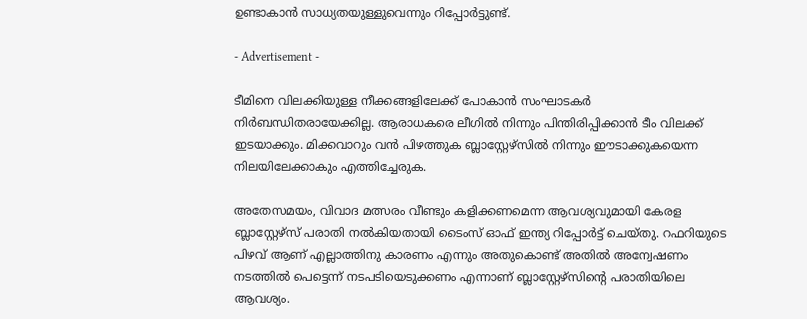ഉണ്ടാകാന്‍ സാധ്യതയുള്ളുവെന്നും റിപ്പോര്‍ട്ടുണ്ട്.

- Advertisement -

ടീമിനെ വിലക്കിയുള്ള നീക്കങ്ങളിലേക്ക് പോകാന്‍ സംഘാടകര്‍ നിര്‍ബന്ധിതരായേക്കില്ല. ആരാധകരെ ലീഗില്‍ നിന്നും പിന്തിരിപ്പിക്കാന്‍ ടീം വിലക്ക് ഇടയാക്കും. മിക്കവാറും വന്‍ പിഴത്തുക ബ്ലാസ്റ്റേഴ്‌സില്‍ നിന്നും ഈടാക്കുകയെന്ന നിലയിലേക്കാകും എത്തിച്ചേരുക.

അതേസമയം, വിവാദ മത്സരം വീണ്ടും കളിക്കണമെന്ന ആവശ്യവുമായി കേരള ബ്ലാസ്റ്റേഴ്‌സ് പരാതി നല്‍കിയതായി ടൈംസ് ഓഫ് ഇന്ത്യ റിപ്പോര്‍ട്ട് ചെയ്തു. റഫറിയുടെ പിഴവ് ആണ് എല്ലാത്തിനു കാരണം എന്നും അതുകൊണ്ട് അതില്‍ അന്വേഷണം നടത്തില്‍ പെട്ടെന്ന് നടപടിയെടുക്കണം എന്നാണ് ബ്ലാസ്റ്റേഴ്‌സിന്റെ പരാതിയിലെ ആവശ്യം.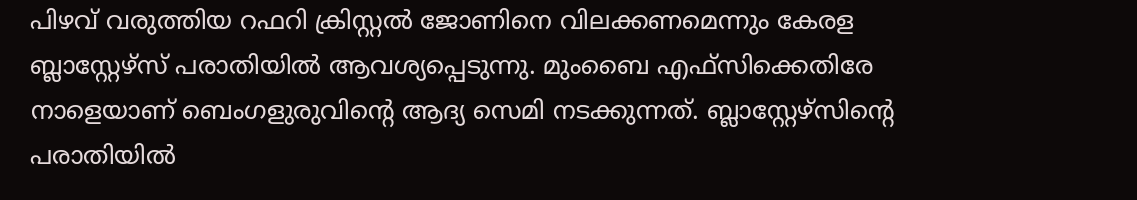പിഴവ് വരുത്തിയ റഫറി ക്രിസ്റ്റല്‍ ജോണിനെ വിലക്കണമെന്നും കേരള ബ്ലാസ്റ്റേഴ്‌സ് പരാതിയില്‍ ആവശ്യപ്പെടുന്നു. മുംബൈ എഫ്‌സിക്കെതിരേ നാളെയാണ് ബെംഗളുരുവിന്റെ ആദ്യ സെമി നടക്കുന്നത്. ബ്ലാസ്റ്റേഴ്‌സിന്റെ പരാതിയില്‍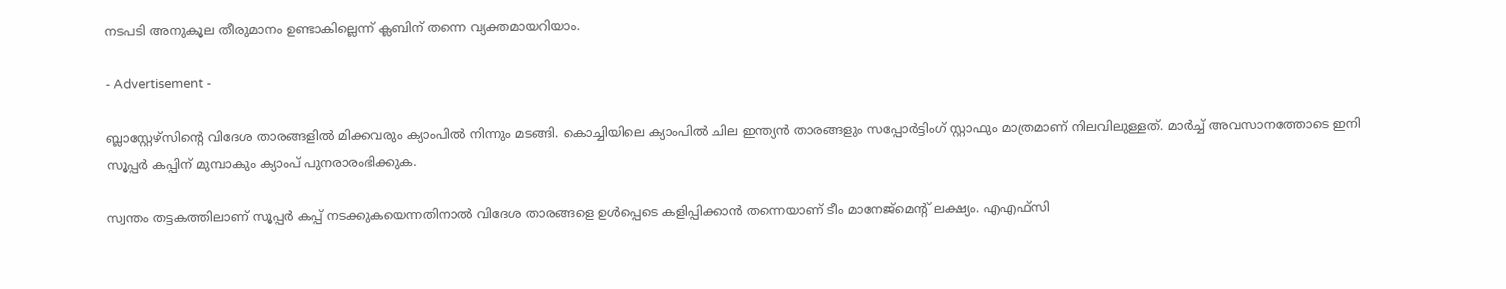നടപടി അനുകൂല തീരുമാനം ഉണ്ടാകില്ലെന്ന് ക്ലബിന് തന്നെ വ്യക്തമായറിയാം.

- Advertisement -

ബ്ലാസ്റ്റേഴ്‌സിന്റെ വിദേശ താരങ്ങളില്‍ മിക്കവരും ക്യാംപില്‍ നിന്നും മടങ്ങി. കൊച്ചിയിലെ ക്യാംപില്‍ ചില ഇന്ത്യന്‍ താരങ്ങളും സപ്പോര്‍ട്ടിംഗ് സ്റ്റാഫും മാത്രമാണ് നിലവിലുള്ളത്. മാര്‍ച്ച് അവസാനത്തോടെ ഇനി സൂപ്പര്‍ കപ്പിന് മുമ്പാകും ക്യാംപ് പുനരാരംഭിക്കുക.

സ്വന്തം തട്ടകത്തിലാണ് സൂപ്പര്‍ കപ്പ് നടക്കുകയെന്നതിനാല്‍ വിദേശ താരങ്ങളെ ഉള്‍പ്പെടെ കളിപ്പിക്കാന്‍ തന്നെയാണ് ടീം മാനേജ്‌മെന്റ് ലക്ഷ്യം. എഎഫ്‌സി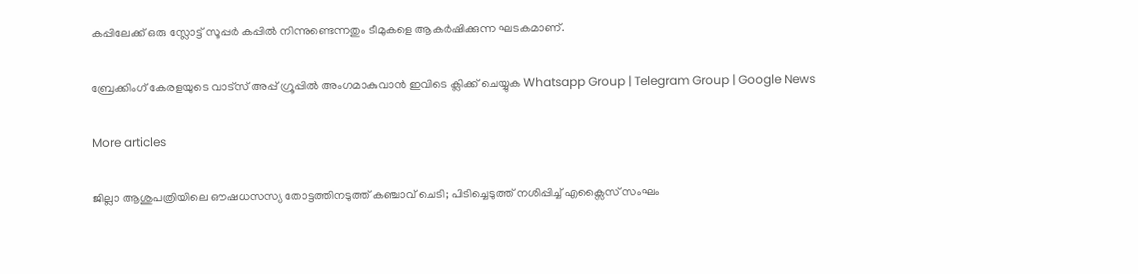കപ്പിലേക്ക് ഒരു സ്ലോട്ട് സൂപ്പര്‍ കപ്പില്‍ നിന്നുണ്ടെന്നതും ടീമുകളെ ആകര്‍ഷിക്കുന്ന ഘടകമാണ്.

ബ്രേക്കിംഗ് കേരളയുടെ വാട്സ് അപ്പ് ഗ്രൂപ്പിൽ അംഗമാകുവാൻ ഇവിടെ ക്ലിക്ക് ചെയ്യുക Whatsapp Group | Telegram Group | Google News

More articles

ജില്ലാ ആശുപത്രിയിലെ ഔഷധസസ്യ തോട്ടത്തിനടുത്ത് കഞ്ചാവ് ചെടി; പിടിച്ചെടുത്ത് നശിപ്പിച്ച് എക്സൈസ് സംഘം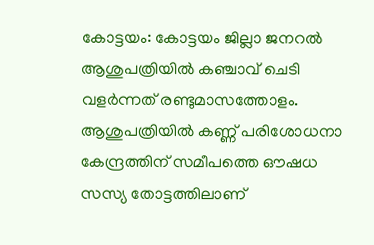കോട്ടയം: കോട്ടയം ജില്ലാ ജനറൽ ആശുപത്രിയിൽ കഞ്ചാവ് ചെടി വളർന്നത് രണ്ടുമാസത്തോളം. ആശുപത്രിയിൽ കണ്ണ് പരിശോധനാ കേന്ദ്രത്തിന് സമീപത്തെ ഔഷധ സസ്യ തോട്ടത്തിലാണ്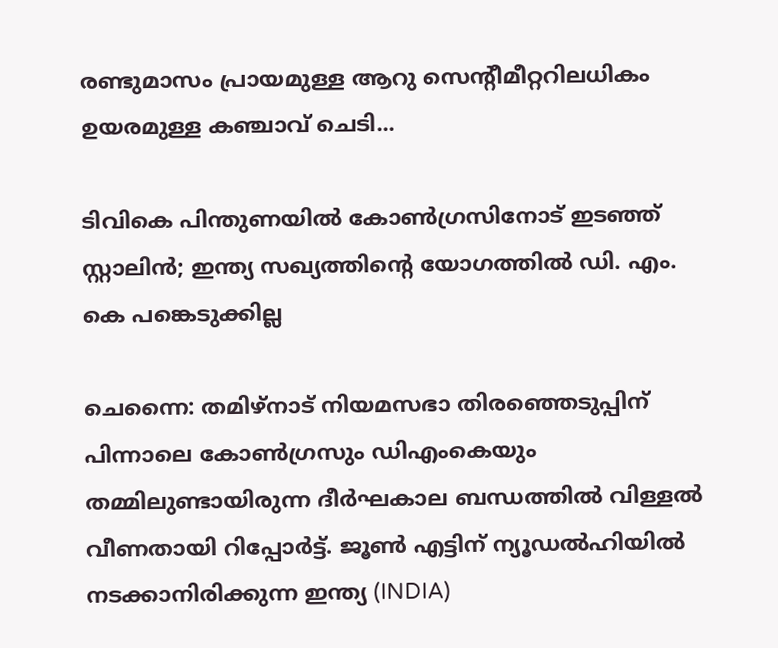രണ്ടുമാസം പ്രായമുള്ള ആറു സെന്റീമീറ്ററിലധികം ഉയരമുള്ള കഞ്ചാവ് ചെടി...

ടിവികെ പിന്തുണയിൽ കോൺഗ്രസിനോട് ഇടഞ്ഞ് സ്റ്റാലിൻ; ഇന്ത്യ സഖ്യത്തിന്റെ യോഗത്തിൽ ഡി. എം. കെ പങ്കെടുക്കില്ല

ചെന്നൈ: തമിഴ്നാട് നിയമസഭാ തിരഞ്ഞെടുപ്പിന് പിന്നാലെ കോൺഗ്രസും ഡിഎംകെയും തമ്മിലുണ്ടായിരുന്ന ദീർഘകാല ബന്ധത്തിൽ വിള്ളൽ വീണതായി റിപ്പോർട്ട്. ജൂൺ എട്ടിന് ന്യൂഡൽഹിയിൽ നടക്കാനിരിക്കുന്ന ഇന്ത്യ (INDIA)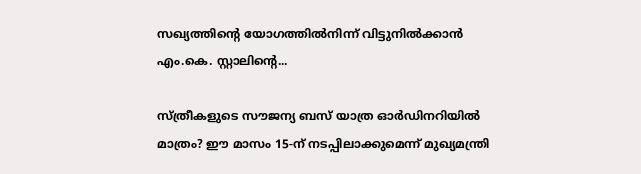സഖ്യത്തിന്റെ യോഗത്തിൽനിന്ന് വിട്ടുനിൽക്കാൻ എം.കെ. സ്റ്റാലിന്റെ...

സ്ത്രീകളുടെ സൗജന്യ ബസ് യാത്ര ഓർഡിനറിയിൽ മാത്രം? ഈ മാസം 15-ന് നടപ്പിലാക്കുമെന്ന് മുഖ്യമന്ത്രി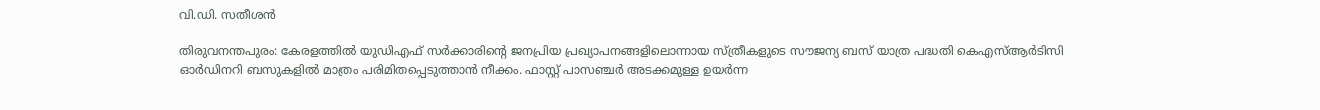വി.ഡി. സതീശൻ

തിരുവനന്തപുരം: കേരളത്തിൽ യുഡിഎഫ് സർക്കാരിന്റെ ജനപ്രിയ പ്രഖ്യാപനങ്ങളിലൊന്നായ സ്ത്രീകളുടെ സൗജന്യ ബസ് യാത്ര പദ്ധതി കെഎസ്ആർടിസി ഓർഡിനറി ബസുകളിൽ മാത്രം പരിമിതപ്പെടുത്താൻ നീക്കം. ഫാസ്റ്റ് പാസഞ്ചർ അടക്കമുള്ള ഉയർന്ന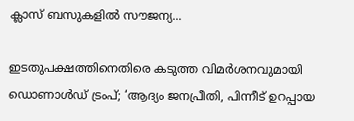ക്ലാസ് ബസുകളിൽ സൗജന്യ...

ഇടതുപക്ഷത്തിനെതിരെ കടുത്ത വിമർശനവുമായി ഡൊണാൾഡ് ട്രംപ്; ‘ആദ്യം ജനപ്രീതി, പിന്നീട് ഉറപ്പായ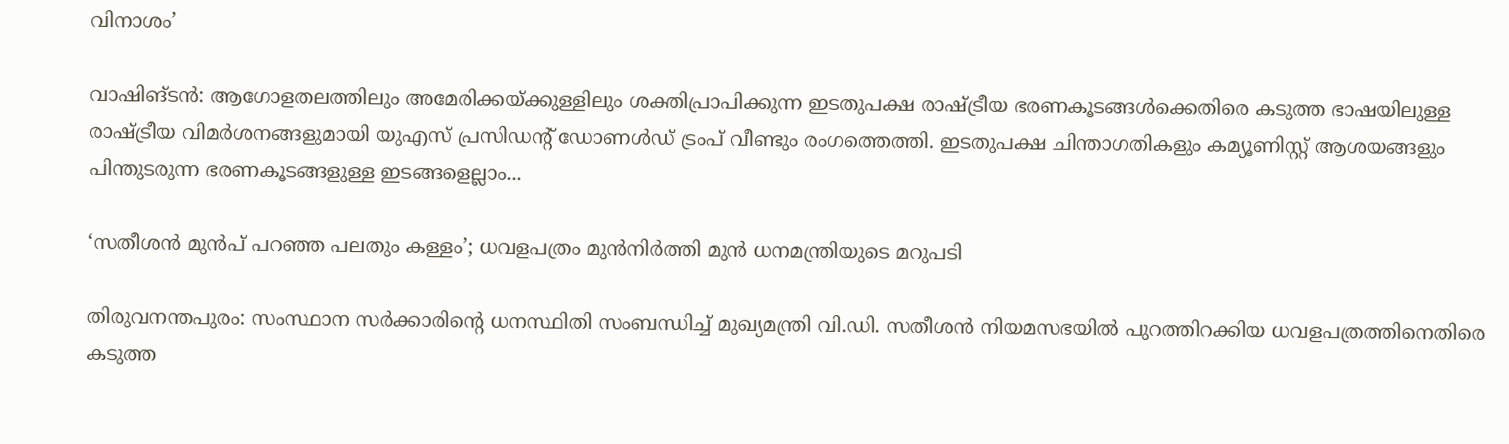വിനാശം’

വാഷിങ്ടൻ: ആഗോളതലത്തിലും അമേരിക്കയ്ക്കുള്ളിലും ശക്തിപ്രാപിക്കുന്ന ഇടതുപക്ഷ രാഷ്ട്രീയ ഭരണകൂടങ്ങൾക്കെതിരെ കടുത്ത ഭാഷയിലുള്ള രാഷ്ട്രീയ വിമർശനങ്ങളുമായി യുഎസ് പ്രസിഡന്റ് ഡോണൾഡ് ട്രംപ് വീണ്ടും രംഗത്തെത്തി. ഇടതുപക്ഷ ചിന്താഗതികളും കമ്യൂണിസ്റ്റ് ആശയങ്ങളും പിന്തുടരുന്ന ഭരണകൂടങ്ങളുള്ള ഇടങ്ങളെല്ലാം...

‘സതീശൻ മുൻപ് പറഞ്ഞ പലതും കള്ളം’; ധവളപത്രം മുൻനിർത്തി മുൻ ധനമന്ത്രിയുടെ മറുപടി

തിരുവനന്തപുരം: സംസ്ഥാന സർക്കാരിന്റെ ധനസ്ഥിതി സംബന്ധിച്ച് മുഖ്യമന്ത്രി വി.ഡി. സതീശൻ നിയമസഭയിൽ പുറത്തിറക്കിയ ധവളപത്രത്തിനെതിരെ കടുത്ത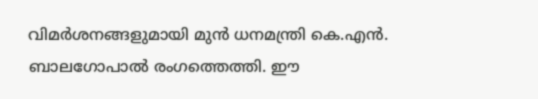വിമർശനങ്ങളുമായി മുൻ ധനമന്ത്രി കെ.എൻ. ബാലഗോപാൽ രംഗത്തെത്തി. ഈ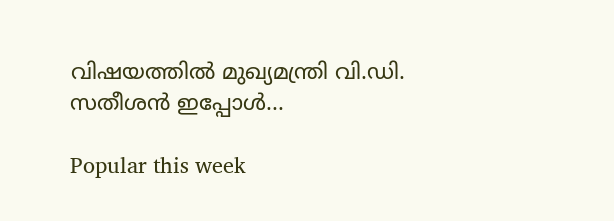വിഷയത്തിൽ മുഖ്യമന്ത്രി വി.ഡി. സതീശൻ ഇപ്പോൾ...

Popular this week